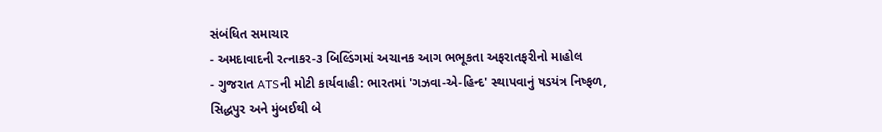સંબંધિત સમાચાર
- અમદાવાદની રત્નાકર-૩ બિલ્ડિંગમાં અચાનક આગ ભભૂકતા અફરાતફરીનો માહોલ
- ગુજરાત ATSની મોટી કાર્યવાહી: ભારતમાં 'ગઝવા-એ-હિન્દ' સ્થાપવાનું ષડયંત્ર નિષ્ફળ, સિદ્ધપુર અને મુંબઈથી બે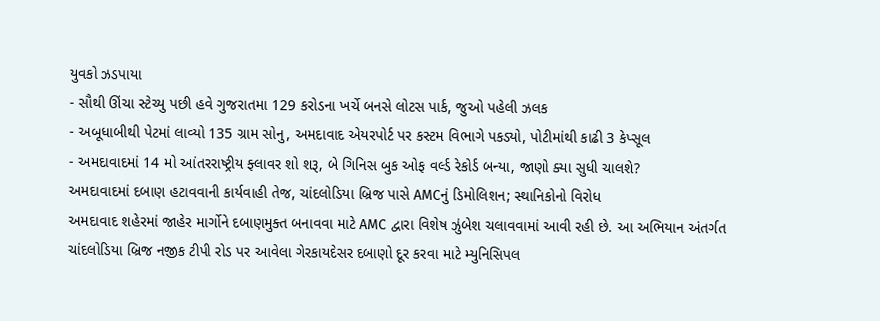યુવકો ઝડપાયા
- સૌથી ઊંચા સ્ટેચ્યુ પછી હવે ગુજરાતમા 129 કરોડના ખર્ચે બનસે લોટસ પાર્ક, જુઓ પહેલી ઝલક
- અબૂધાબીથી પેટમાં લાવ્યો 135 ગ્રામ સોનુ, અમદાવાદ એયરપોર્ટ પર કસ્ટમ વિભાગે પકડ્યો, પોટીમાંથી કાઢી 3 કેપ્સૂલ
- અમદાવાદમાં 14 મો આંતરરાષ્ટ્રીય ફ્લાવર શો શરૂ, બે ગિનિસ બુક ઓફ વર્લ્ડ રેકોર્ડ બન્યા, જાણો ક્યા સુધી ચાલશે?
અમદાવાદમાં દબાણ હટાવવાની કાર્યવાહી તેજ, ચાંદલોડિયા બ્રિજ પાસે AMCનું ડિમોલિશન; સ્થાનિકોનો વિરોધ
અમદાવાદ શહેરમાં જાહેર માર્ગોને દબાણમુક્ત બનાવવા માટે AMC દ્વારા વિશેષ ઝુંબેશ ચલાવવામાં આવી રહી છે. આ અભિયાન અંતર્ગત ચાંદલોડિયા બ્રિજ નજીક ટીપી રોડ પર આવેલા ગેરકાયદેસર દબાણો દૂર કરવા માટે મ્યુનિસિપલ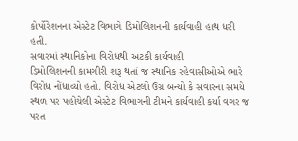કોર્પોરેશનના એસ્ટેટ વિભાગે ડિમોલિશનની કાર્યવાહી હાથ ધરી હતી.
સવારમાં સ્થાનિકોના વિરોધથી અટકી કાર્યવાહી
ડિમોલિશનની કામગીરી શરૂ થતાં જ સ્થાનિક રહેવાસીઓએ ભારે વિરોધ નોંધાવ્યો હતો. વિરોધ એટલો ઉગ્ર બન્યો કે સવારના સમયે સ્થળ પર પહોંચેલી એસ્ટેટ વિભાગની ટીમને કાર્યવાહી કર્યા વગર જ પરત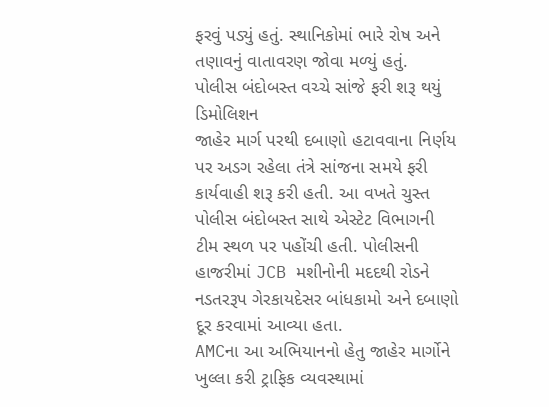ફરવું પડ્યું હતું. સ્થાનિકોમાં ભારે રોષ અને તણાવનું વાતાવરણ જોવા મળ્યું હતું.
પોલીસ બંદોબસ્ત વચ્ચે સાંજે ફરી શરૂ થયું ડિમોલિશન
જાહેર માર્ગ પરથી દબાણો હટાવવાના નિર્ણય પર અડગ રહેલા તંત્રે સાંજના સમયે ફરી કાર્યવાહી શરૂ કરી હતી. આ વખતે ચુસ્ત પોલીસ બંદોબસ્ત સાથે એસ્ટેટ વિભાગની ટીમ સ્થળ પર પહોંચી હતી. પોલીસની હાજરીમાં JCB મશીનોની મદદથી રોડને નડતરરૂપ ગેરકાયદેસર બાંધકામો અને દબાણો દૂર કરવામાં આવ્યા હતા.
AMCના આ અભિયાનનો હેતુ જાહેર માર્ગોને ખુલ્લા કરી ટ્રાફિક વ્યવસ્થામાં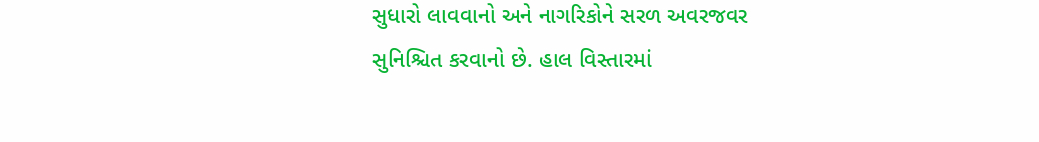સુધારો લાવવાનો અને નાગરિકોને સરળ અવરજવર સુનિશ્ચિત કરવાનો છે. હાલ વિસ્તારમાં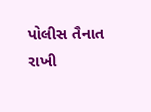પોલીસ તૈનાત રાખી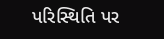પરિસ્થિતિ પર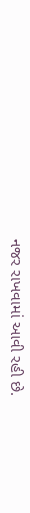નજર રાખવામાં આવી રહી છે.